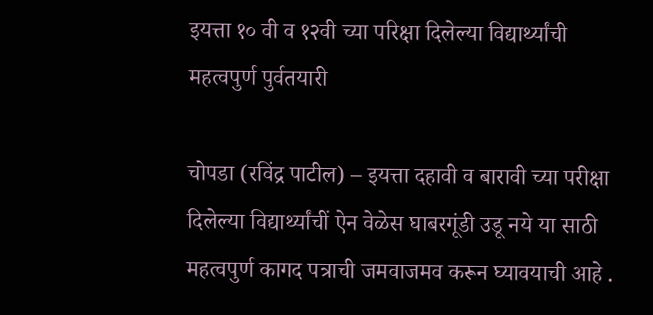इयत्ता १० वी व १२वी च्या परिक्षा दिलेल्या विद्यार्थ्यांची महत्वपुर्ण पुर्वतयारी

चोपडा (रविंद्र पाटील) – इयत्ता दहावी व बारावी च्या परीक्षा दिलेल्या विद्यार्थ्यांचीं ऐन वेळेस घाबरगूंडी उडू नये या साठी महत्वपुर्ण कागद पत्राची जमवाजमव करून घ्यावयाची आहे .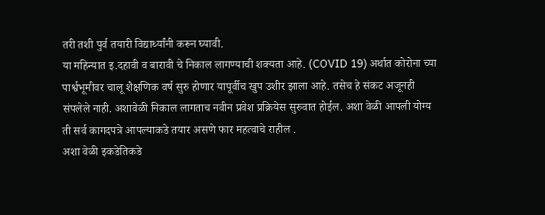तरी तशी पुर्व तयारी विद्यार्थ्यांनी करून घ्यावी.
या महिन्यात इ.दहावी व बारावी चे निकाल लागण्याची शक्यता आहे. (COVID 19) अर्थात कोरोना च्या पार्श्वभूमीवर चालू शैक्षणिक वर्ष सुरु होणार यापूर्वीच खुप उशीर झाला आहे. तसेच हे संकट अजूनही संपलेले नाही. अशावेळी निकाल लागताच नवीन प्रवेश प्रक्रियेस सुरुवात होईल. अशा वेळी आपली योग्य ती सर्व कागदपत्रे आपल्याकडे तयार असणे फार महत्वाचे राहील .
अशा वेळी इकडेतिकडे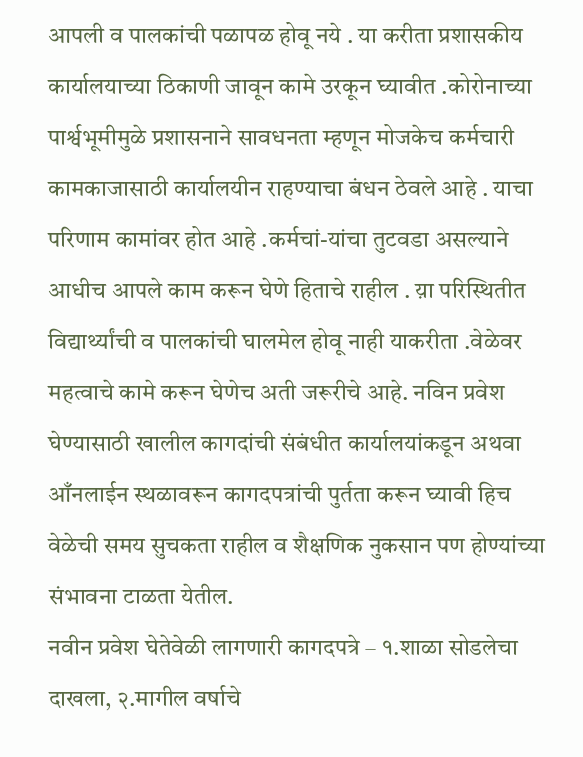आपली व पालकांची पळापळ होवू नये . या करीता प्रशासकीय कार्यालयाच्या ठिकाणी जावून कामे उरकून घ्यावीत .कोरोनाच्या पार्श्वभूमीमुळे प्रशासनाने सावधनता म्हणून मोजकेच कर्मचारी कामकाजासाठी कार्यालयीन राहण्याचा बंधन ठेवले आहे . याचा परिणाम कामांवर होत आहे .कर्मचां-यांचा तुटवडा असल्याने आधीच आपले काम करून घेणे हिताचे राहील . य़ा परिस्थितीत विद्यार्थ्यांची व पालकांची घालमेल होवू नाही याकरीता .वेळेवर महत्वाचे कामे करून घेणेच अती जरूरीचे आहे. नविन प्रवेश घेण्यासाठी खालील कागदांची संबंधीत कार्यालयांकडून अथवा आँनलाईन स्थळावरून कागदपत्रांची पुर्तता करून घ्यावी हिच वेळेची समय सुचकता राहील व शैक्षणिक नुकसान पण होण्यांच्या संभावना टाळता येतील.
नवीन प्रवेश घेतेवेळी लागणारी कागदपत्रे – १.शाळा सोडलेचा दाखला, २.मागील वर्षाचे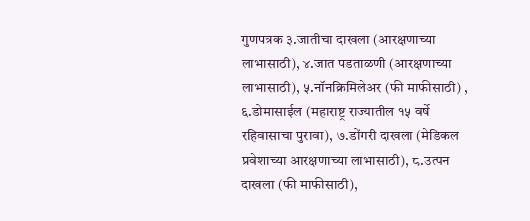गुणपत्रक ३.जातीचा दाखला (आरक्षणाच्या लाभासाठी), ४.जात पडताळणी (आरक्षणाच्या लाभासाठी), ५.नॉनक्रिमिलेअर (फी माफीसाठी) , ६.डोमासाईल (महाराष्ट्र राज्यातील १५ वर्षे रहिवासाचा पुरावा), ७.डोंगरी दाखला (मेडिकल प्रवेशाच्या आरक्षणाच्या लाभासाठी), ८.उत्पन दाखला (फी माफीसाठी),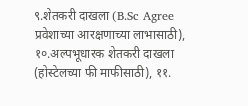९.शेतकरी दाखला (B.Sc Agree प्रवेशाच्या आरक्षणाच्या लाभासाठी), १०.अल्पभूधारक शेतकरी दाखला (होस्टेलच्या फी माफीसाठी), ११.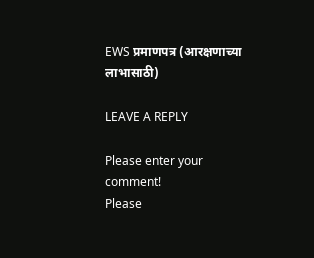EWS प्रमाणपत्र (आरक्षणाच्या लाभासाठी)

LEAVE A REPLY

Please enter your comment!
Please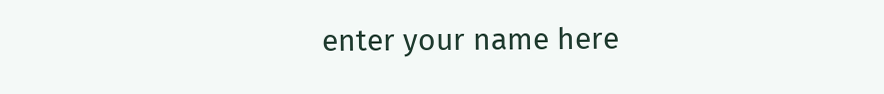enter your name here